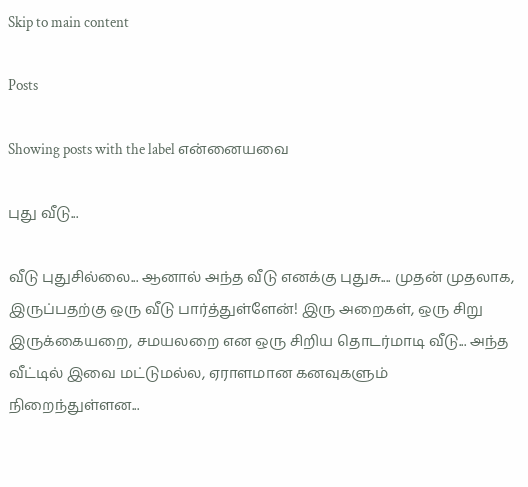Skip to main content

Posts

Showing posts with the label என்னையவை

புது வீடு...

வீடு புதுசில்லை... ஆனால் அந்த வீடு எனக்கு புதுசு.... முதன் முதலாக, இருப்பதற்கு ஒரு வீடு பார்த்துள்ளேன்! இரு அறைகள், ஒரு சிறு இருக்கையறை, சமயலறை என ஒரு சிறிய தொடர்மாடி வீடு... அந்த வீட்டில் இவை மட்டுமல்ல, ஏராளமான கனவுகளும் நிறைந்துள்ளன...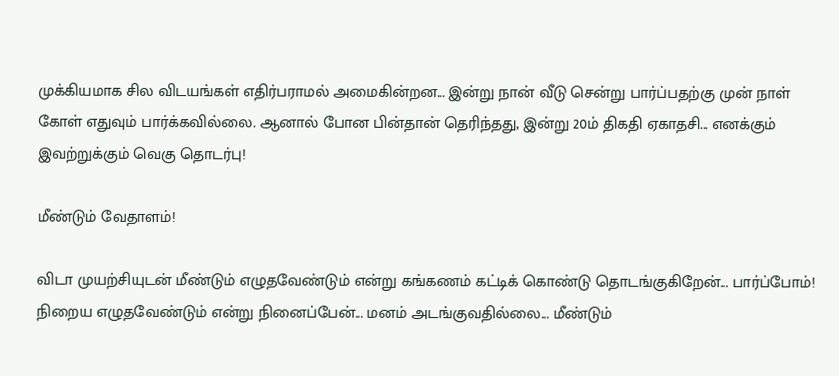முக்கியமாக சில விடயங்கள் எதிர்பராமல் அமைகின்றன... இன்று நான் வீடு சென்று பார்ப்பதற்கு முன் நாள் கோள் எதுவும் பார்க்கவில்லை. ஆனால் போன பின்தான் தெரிந்தது, இன்று 20ம் திகதி ஏகாதசி... எனக்கும் இவற்றுக்கும் வெகு தொடர்பு!

மீண்டும் வேதாளம்!

விடா முயற்சியுடன் மீண்டும் எழுதவேண்டும் என்று கங்கணம் கட்டிக் கொண்டு தொடங்குகிறேன்... பார்ப்போம்! நிறைய எழுதவேண்டும் என்று நினைப்பேன்... மனம் அடங்குவதில்லை... மீண்டும்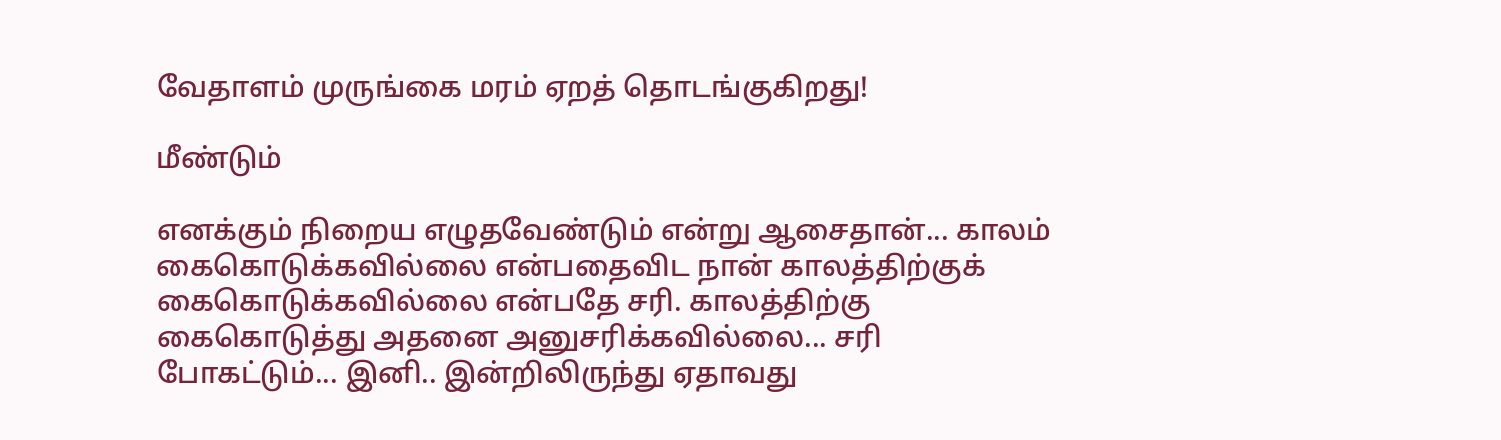வேதாளம் முருங்கை மரம் ஏறத் தொடங்குகிறது!

மீண்டும்

எனக்கும் நிறைய எழுதவேண்டும் என்று ஆசைதான்... காலம் கைகொடுக்கவில்லை என்பதைவிட நான் காலத்திற்குக் கைகொடுக்கவில்லை என்பதே சரி. காலத்திற்கு கைகொடுத்து அதனை அனுசரிக்கவில்லை... சரி போகட்டும்... இனி.. இன்றிலிருந்து ஏதாவது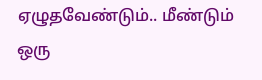ஏழுதவேண்டும்.. மீண்டும் ஒரு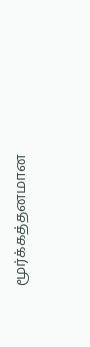மூர்க்கத்தனமான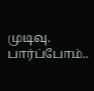முடிவு. பார்ப்போம்..